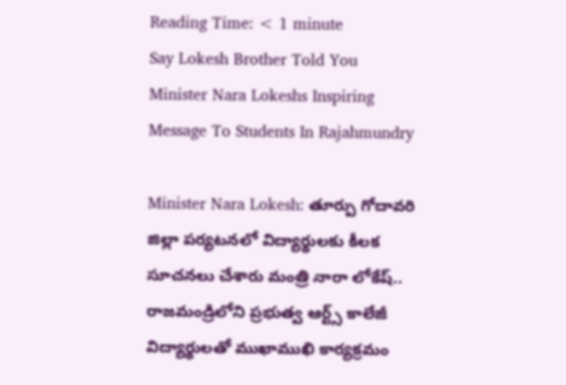Reading Time: < 1 minute
Say Lokesh Brother Told You Minister Nara Lokeshs Inspiring Message To Students In Rajahmundry

Minister Nara Lokesh: తూర్పు గోదావరి జిల్లా పర్యటనలో విద్యార్థులకు కీలక సూచనలు చేశారు మంత్రి నారా లోకేష్.. రాజమండ్రిలోని ప్రభుత్వ ఆర్ట్స్ కాలేజీ విద్యార్థులతో ముఖాముఖి కార్యక్రమం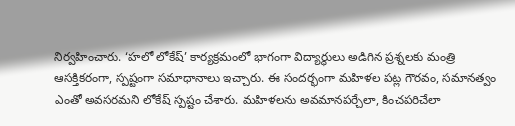నిర్వహించారు. ‘హలో లోకేష్’ కార్యక్రమంలో భాగంగా విద్యార్థులు అడిగిన ప్రశ్నలకు మంత్రి ఆసక్తికరంగా, స్పష్టంగా సమాధానాలు ఇచ్చారు. ఈ సందర్భంగా మహిళల పట్ల గౌరవం, సమానత్వం ఎంతో అవసరమని లోకేష్‌ స్పష్టం చేశారు. మహిళలను అవమానపర్చేలా, కించపరిచేలా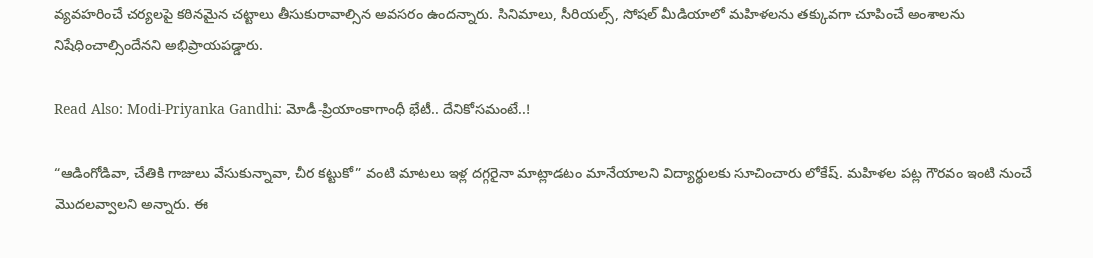వ్యవహరించే చర్యలపై కఠినమైన చట్టాలు తీసుకురావాల్సిన అవసరం ఉందన్నారు. సినిమాలు, సీరియల్స్‌, సోషల్‌ మీడియాలో మహిళలను తక్కువగా చూపించే అంశాలను నిషేధించాల్సిందేనని అభిప్రాయపడ్డారు.

Read Also: Modi-Priyanka Gandhi: మోడీ-ప్రియాంకాగాంధీ భేటీ.. దేనికోసమంటే..!

“ఆడింగోడివా, చేతికి గాజులు వేసుకున్నావా, చీర కట్టుకో” వంటి మాటలు ఇళ్ల దగ్గరైనా మాట్లాడటం మానేయాలని విద్యార్థులకు సూచించారు లోకేష్. మహిళల పట్ల గౌరవం ఇంటి నుంచే మొదలవ్వాలని అన్నారు. ఈ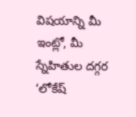విషయాన్ని మీ ఇంట్లో, మీ స్నేహితుల దగ్గర ‘లోకేష్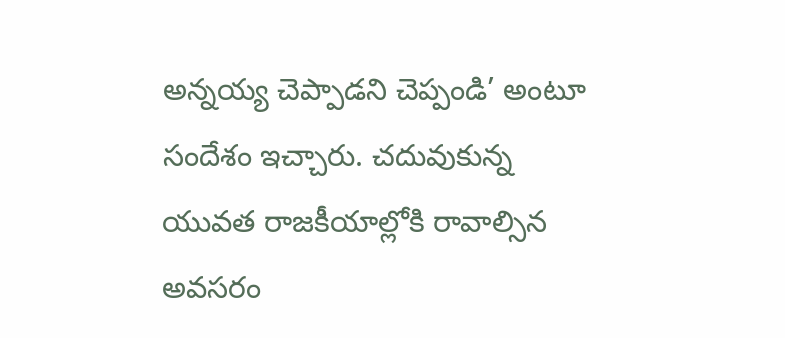అన్నయ్య చెప్పాడని చెప్పండి’ అంటూ సందేశం ఇచ్చారు. చదువుకున్న యువత రాజకీయాల్లోకి రావాల్సిన అవసరం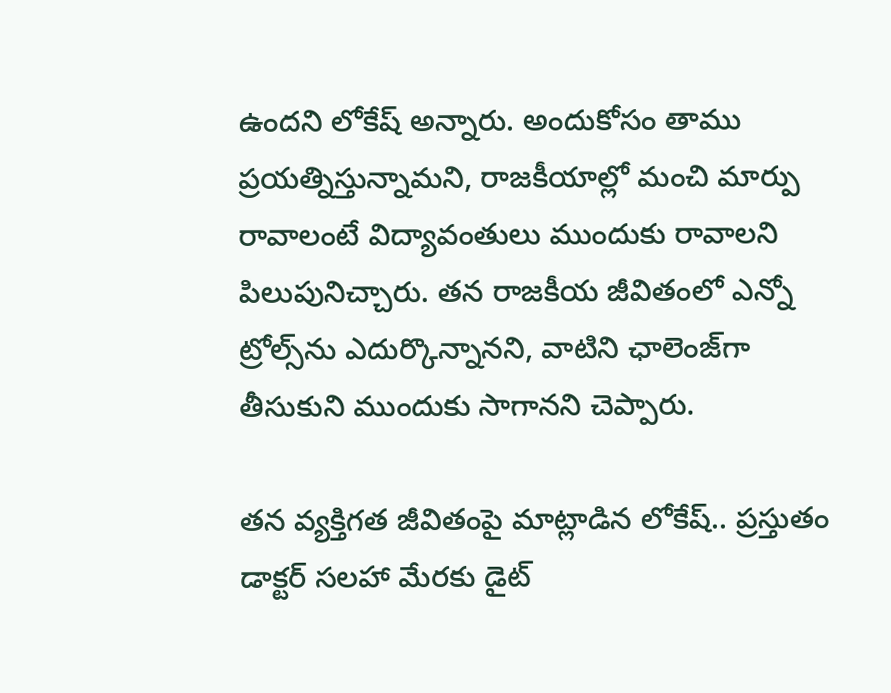ఉందని లోకేష్‌ అన్నారు. అందుకోసం తాము ప్రయత్నిస్తున్నామని, రాజకీయాల్లో మంచి మార్పు రావాలంటే విద్యావంతులు ముందుకు రావాలని పిలుపునిచ్చారు. తన రాజకీయ జీవితంలో ఎన్నో ట్రోల్స్‌ను ఎదుర్కొన్నానని, వాటిని ఛాలెంజ్‌గా తీసుకుని ముందుకు సాగానని చెప్పారు.

తన వ్యక్తిగత జీవితంపై మాట్లాడిన లోకేష్‌.. ప్రస్తుతం డాక్టర్‌ సలహా మేరకు డైట్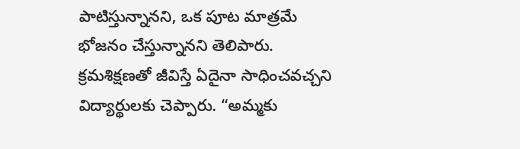పాటిస్తున్నానని, ఒక పూట మాత్రమే భోజనం చేస్తున్నానని తెలిపారు. క్రమశిక్షణతో జీవిస్తే ఏదైనా సాధించవచ్చని విద్యార్థులకు చెప్పారు. “అమ్మకు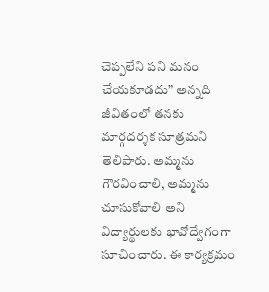చెప్పలేని పని మనం చేయకూడదు” అన్నది జీవితంలో తనకు మార్గదర్శక సూత్రమని తెలిపారు. అమ్మను గౌరవించాలి, అమ్మను చూసుకోవాలి అని విద్యార్థులకు భావోద్వేగంగా సూచించారు. ఈ కార్యక్రమం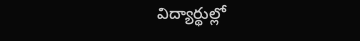విద్యార్థుల్లో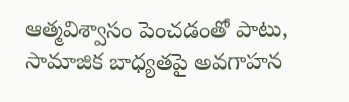ఆత్మవిశ్వాసం పెంచడంతో పాటు, సామాజిక బాధ్యతపై అవగాహన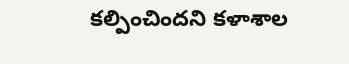కల్పించిందని కళాశాల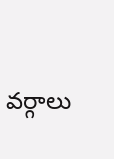వర్గాలు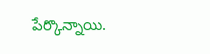పేర్కొన్నాయి.